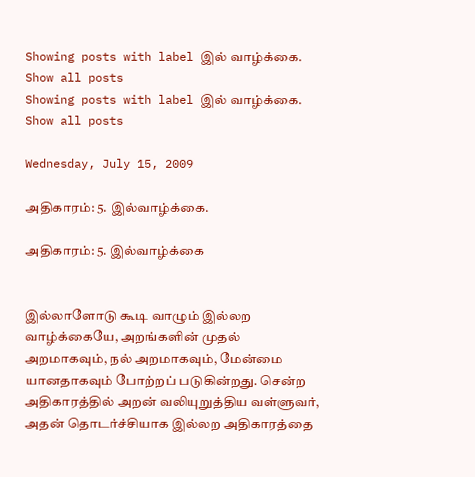Showing posts with label இல் வாழ்க்கை. Show all posts
Showing posts with label இல் வாழ்க்கை. Show all posts

Wednesday, July 15, 2009

அதிகாரம்: 5. இல்வாழ்க்கை.

அதிகாரம்: 5. இல்வாழ்க்கை


இல்லாளோடு கூடி வாழும் இல்லற வாழ்க்கையே, அறங்களின் முதல் அறமாகவும், நல் அறமாகவும், மேன்மை யானதாகவும் போற்றப் படுகின்றது. சென்ற அதிகாரத்தில் அறன் வலியுறுத்திய வள்ளுவர், அதன் தொடர்ச்சியாக இல்லற அதிகாரத்தை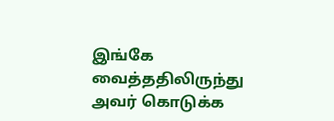இங்கே வைத்ததிலிருந்து அவர் கொடுக்க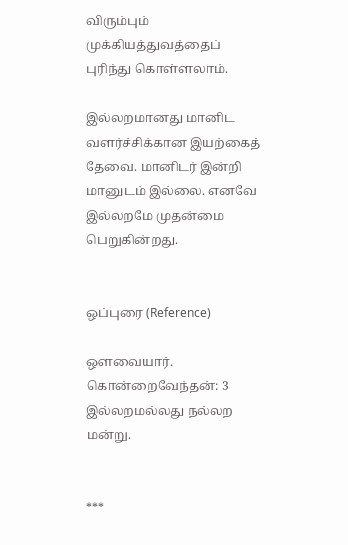விரும்பும் முக்கியத்துவத்தைப் புரிந்து கொள்ளலாம்.

இல்லறமானது மானிட வளர்ச்சிக்கான இயற்கைத் தேவை. மானிடர் இன்றி மானுடம் இல்லை. எனவே இல்லறமே முதன்மை பெறுகின்றது.


ஒப்புரை (Reference)

ஔவையார். கொன்றைவேந்தன்: 3
இல்லறமல்லது நல்லற மன்று.


***